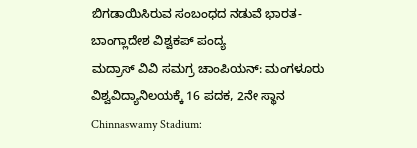ಬಿಗಡಾಯಿಸಿರುವ ಸಂಬಂಧದ ನಡುವೆ ಭಾರತ-ಬಾಂಗ್ಲಾದೇಶ ವಿಶ್ವಕಪ್ ಪಂದ್ಯ
ಮದ್ರಾಸ್ ವಿವಿ ಸಮಗ್ರ ಚಾಂಪಿಯನ್: ಮಂಗಳೂರು ವಿಶ್ವವಿದ್ಯಾನಿಲಯಕ್ಕೆ 16 ಪದಕ, 2ನೇ ಸ್ಥಾನ
Chinnaswamy Stadium: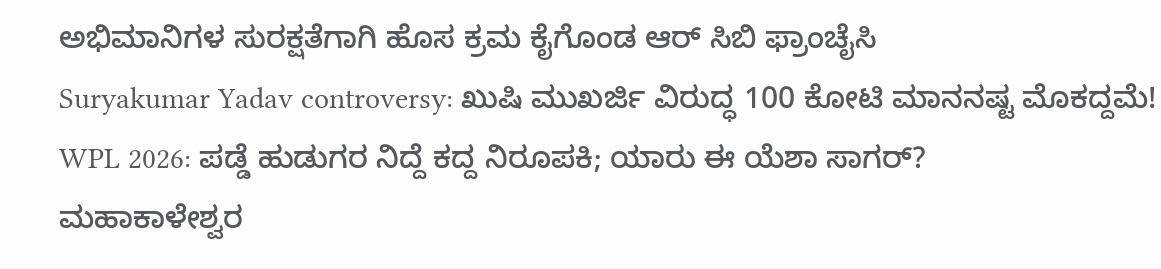ಅಭಿಮಾನಿಗಳ ಸುರಕ್ಷತೆಗಾಗಿ ಹೊಸ ಕ್ರಮ ಕೈಗೊಂಡ ಆರ್ ಸಿಬಿ ಫ್ರಾಂಚೈಸಿ
Suryakumar Yadav controversy: ಖುಷಿ ಮುಖರ್ಜಿ ವಿರುದ್ಧ 100 ಕೋಟಿ ಮಾನನಷ್ಟ ಮೊಕದ್ದಮೆ!
WPL 2026: ಪಡ್ಡೆ ಹುಡುಗರ ನಿದ್ದೆ ಕದ್ದ ನಿರೂಪಕಿ; ಯಾರು ಈ ಯೆಶಾ ಸಾಗರ್?
ಮಹಾಕಾಳೇಶ್ವರ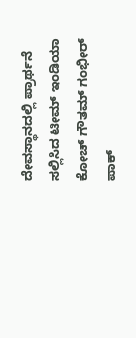ದೇವಸ್ಥಾನದಲ್ಲಿ ಪ್ರಾರ್ಥನೆ ಸಲ್ಲಿಸಿದ ಟೀಮ್ ಇಂಡಿಯಾ ಕೋಚ್ ಗೌತಮ್ ಗಂಭೀರ್
ಪಾಕ್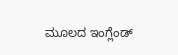ಮೂಲದ ಇಂಗ್ಲೆಂಡ್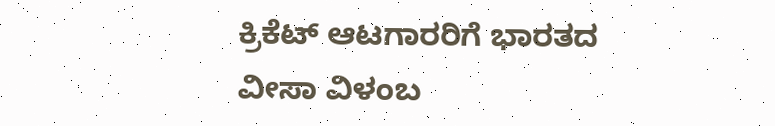ಕ್ರಿಕೆಟ್ ಆಟಗಾರರಿಗೆ ಭಾರತದ ವೀಸಾ ವಿಳಂಬ